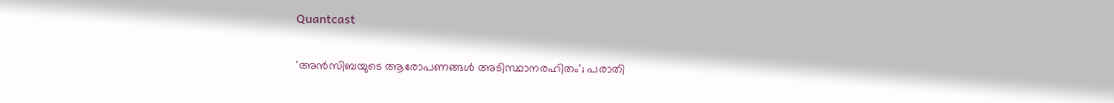Quantcast

'അൻസിബയുടെ ആരോപണങ്ങൾ അടിസ്ഥാനരഹിതം'; പരാതി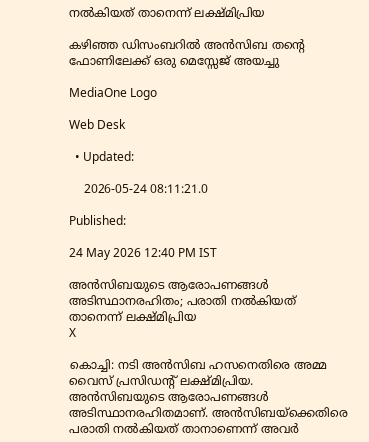നൽകിയത് താനെന്ന് ലക്ഷ്മിപ്രിയ

കഴിഞ്ഞ ഡിസംബറിൽ അൻസിബ തന്‍റെ ഫോണിലേക്ക് ഒരു മെസ്സേജ് അയച്ചു

MediaOne Logo

Web Desk

  • Updated:

    2026-05-24 08:11:21.0

Published:

24 May 2026 12:40 PM IST

അൻസിബയുടെ ആരോപണങ്ങൾ അടിസ്ഥാനരഹിതം; പരാതി നൽകിയത് താനെന്ന് ലക്ഷ്മിപ്രിയ
X

കൊച്ചി: നടി അൻസിബ ഹസനെതിരെ അമ്മ വൈസ് പ്രസിഡന്‍റ് ലക്ഷ്മിപ്രിയ. അൻസിബയുടെ ആരോപണങ്ങൾ അടിസ്ഥാനരഹിതമാണ്. അൻസിബയ്ക്കെതിരെ പരാതി നൽകിയത് താനാണെന്ന് അവര്‍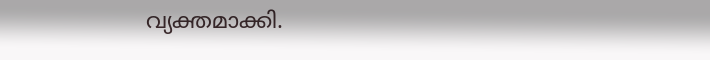വ്യക്തമാക്കി.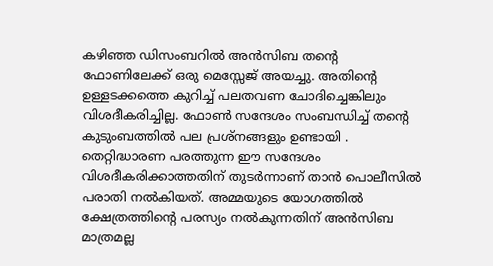കഴിഞ്ഞ ഡിസംബറിൽ അൻസിബ തന്‍റെ ഫോണിലേക്ക് ഒരു മെസ്സേജ് അയച്ചു. അതിന്‍റെ ഉള്ളടക്കത്തെ കുറിച്ച് പലതവണ ചോദിച്ചെങ്കിലും വിശദീകരിച്ചില്ല. ഫോൺ സന്ദേശം സംബന്ധിച്ച് തന്‍റെ കുടുംബത്തിൽ പല പ്രശ്നങ്ങളും ഉണ്ടായി . തെറ്റിദ്ധാരണ പരത്തുന്ന ഈ സന്ദേശം വിശദീകരിക്കാത്തതിന് തുടർന്നാണ് താൻ പൊലീസിൽ പരാതി നൽകിയത്. അമ്മയുടെ യോഗത്തിൽ ക്ഷേത്രത്തിന്‍റെ പരസ്യം നൽകുന്നതിന് അൻസിബ മാത്രമല്ല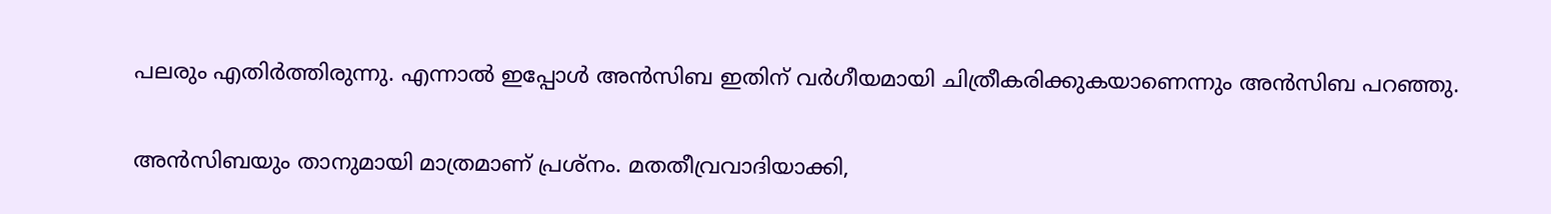പലരും എതിർത്തിരുന്നു. എന്നാൽ ഇപ്പോൾ അൻസിബ ഇതിന് വർഗീയമായി ചിത്രീകരിക്കുകയാണെന്നും അൻസിബ പറഞ്ഞു.

അൻസിബയും താനുമായി മാത്രമാണ് പ്രശ്നം. മതതീവ്രവാദിയാക്കി,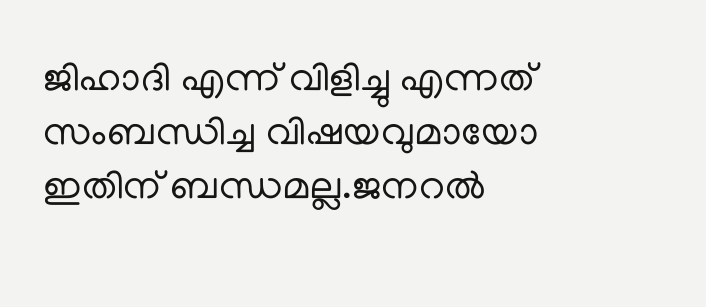ജിഹാദി എന്ന് വിളിച്ചു എന്നത് സംബന്ധിച്ച വിഷയവുമായോ ഇതിന് ബന്ധമല്ല.ജനറൽ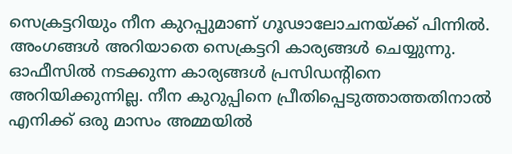സെക്രട്ടറിയും നീന കുറപ്പുമാണ് ഗൂഢാലോചനയ്ക്ക് പിന്നിൽ. അംഗങ്ങൾ അറിയാതെ സെക്രട്ടറി കാര്യങ്ങൾ ചെയ്യുന്നു. ഓഫീസിൽ നടക്കുന്ന കാര്യങ്ങൾ പ്രസിഡന്‍റിനെ അറിയിക്കുന്നില്ല. നീന കുറുപ്പിനെ പ്രീതിപ്പെടുത്താത്തതിനാൽ എനിക്ക് ഒരു മാസം അമ്മയിൽ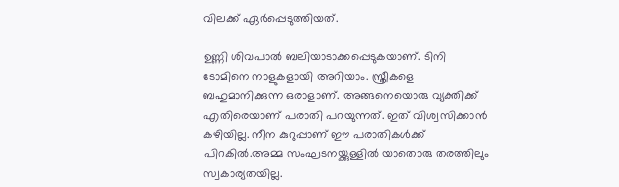വിലക്ക് ഏർപ്പെടുത്തിയത്.

ഉണ്ണി ശിവപാൽ ബലിയാടാക്കപ്പെടുകയാണ്. ടിനി ടോമിനെ നാളുകളായി അറിയാം. സ്ത്രീകളെ ബഹുമാനിക്കുന്ന ഒരാളാണ്. അങ്ങനെയൊരു വ്യക്തിക്ക് എതിരെയാണ് പരാതി പറയുന്നത്. ഇത് വിശ്വസിക്കാൻ കഴിയില്ല. നീന കുറുപ്പാണ് ഈ പരാതികൾക്ക് പിറകിൽ.അമ്മ സംഘടനയ്ക്കുള്ളിൽ യാതൊരു തരത്തിലും സ്വകാര്യതയില്ല.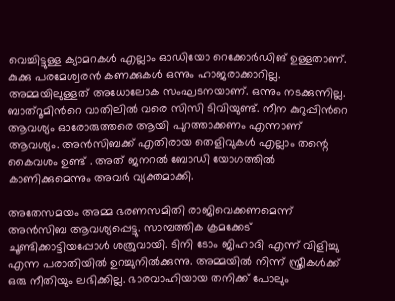വെച്ചിട്ടുള്ള ക്യാമറകൾ എല്ലാം ഓഡിയോ റെക്കോർഡിങ് ഉള്ളതാണ്. കുക്കു പരമേശ്വരൻ കണക്കുകൾ ഒന്നും ഹാജരാക്കാറില്ല. അമ്മയിലുള്ളത് അധോലോക സംഘടനയാണ്. ഒന്നും നടക്കുന്നില്ല. ബാത്‍റൂമിന്‍റെ വാതിലിൽ വരെ സിസി ടിവിയുണ്ട്. നീന കുറുപ്പിന്‍റെ ആവശ്യം ഓരോരുത്തരെ ആയി പുറത്താക്കണം എന്നാണ് ആവശ്യം. അൻസിബക്ക് എതിരായ തെളിവുകൾ എല്ലാം തന്റെ കൈവശം ഉണ്ട് . അത് ജനറൽ ബോഡി യോഗത്തിൽ കാണിക്കുമെന്നും അവര്‍ വ്യക്തമാക്കി.

അതേസമയം അമ്മ ഭരണസമിതി രാജിവെക്കണമെന്ന് അൻസിബ ആവശ്യപ്പെട്ടു. സാമ്പത്തിക ക്രമക്കേട് ചൂണ്ടിക്കാട്ടിയപ്പോൾ ശത്രുവായി. ടിനി ടോം ജിഹാദി എന്ന് വിളിച്ചു എന്ന പരാതിയിൽ ഉറച്ചുനിൽക്കുന്നു. അമ്മയിൽ നിന്ന് സ്ത്രീകൾക്ക് ഒരു നീതിയും ലഭിക്കില്ല. ഭാരവാഹിയായ തനിക്ക് പോലും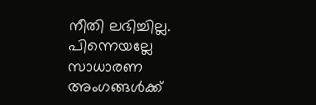നീതി ലഭിച്ചില്ല. പിന്നെയല്ലേ സാധാരണ അംഗങ്ങൾക്ക്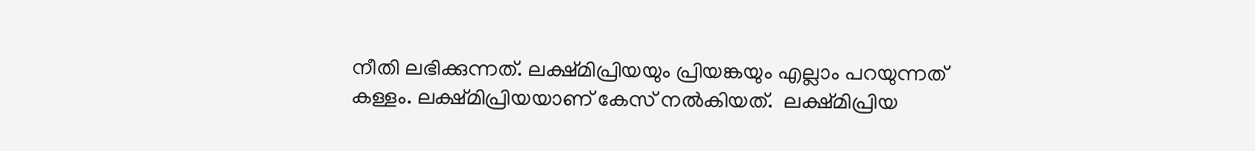നീതി ലഭിക്കുന്നത്. ലക്ഷ്മിപ്രിയയും പ്രിയങ്കയും എല്ലാം പറയുന്നത് കള്ളം. ലക്ഷ്മിപ്രിയയാണ് കേസ് നൽകിയത്.  ലക്ഷ്മിപ്രിയ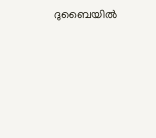ദുബൈയിൽ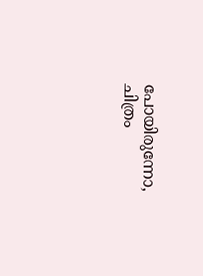പോയിരുന്നോ, ചിത്രം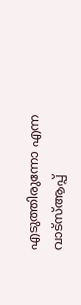എടുത്തിരുന്നോ എന്ന വാട്സ്ആപ്പ്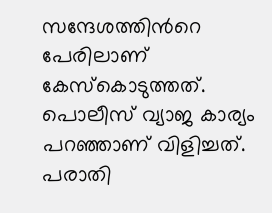സന്ദേശത്തിന്‍റെ പേരിലാണ് കേസ്കൊടുത്തത്. പൊലീസ് വ്യാജ കാര്യം പറഞ്ഞാണ് വിളിച്ചത്. പരാതി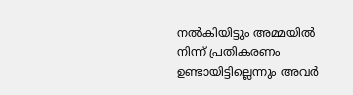നൽകിയിട്ടും അമ്മയിൽ നിന്ന് പ്രതികരണം ഉണ്ടായിട്ടില്ലെന്നും അവര്‍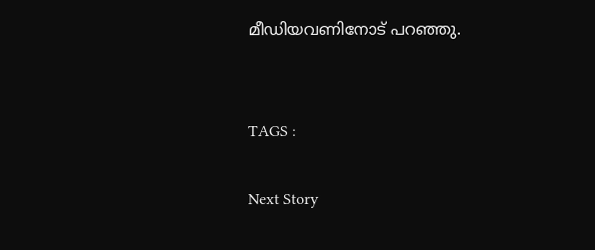മീഡിയവണിനോട് പറഞ്ഞു.


TAGS :

Next Story